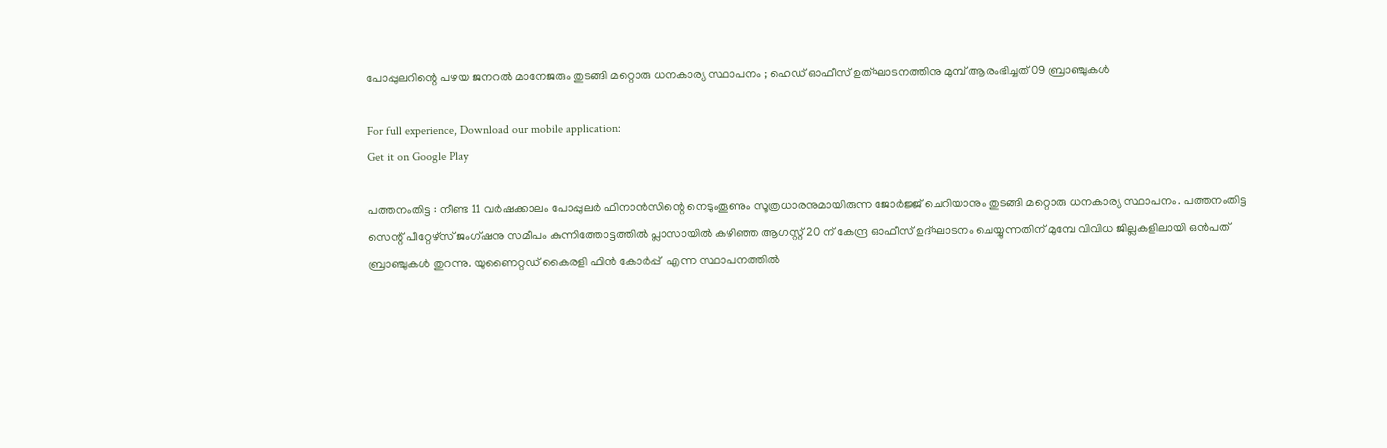പോപ്പുലറിന്റെ പഴയ ജനറല്‍ മാനേജരും തുടങ്ങി മറ്റൊരു ധനകാര്യ സ്ഥാപനം ; ഹെഡ് ഓഫീസ്‌ ഉത്ഘാടനത്തിനു മുമ്പ് ആരംഭിച്ചത് 09 ബ്രാഞ്ചുകള്‍

For full experience, Download our mobile application:
Get it on Google Play

പത്തനംതിട്ട : നീണ്ട 11 വര്‍ഷക്കാലം പോപ്പുലര്‍ ഫിനാന്‍സിന്റെ നെടുംതൂണും സൂത്രധാരനുമായിരുന്ന ജോര്‍ജ്ജ് ചെറിയാനും തുടങ്ങി മറ്റൊരു ധനകാര്യ സ്ഥാപനം. പത്തനംതിട്ട സെന്റ്‌ പീറ്റേഴ്സ് ജംഗ്ഷനു സമീപം കുന്നിത്തോട്ടത്തില്‍ പ്ലാസായില്‍ കഴിഞ്ഞ ആഗസ്റ്റ്‌ 20 ന് കേന്ദ്ര ഓഫീസ്‌ ഉദ്ഘാടനം ചെയ്യുന്നതിന് മുമ്പേ വിവിധ ജില്ലകളിലായി ഒന്‍പത് ബ്രാഞ്ചുകള്‍ തുറന്നു. യുണൈറ്റഡ് കൈരളി ഫിൻ കോർപ്പ്  എന്ന സ്ഥാപനത്തില്‍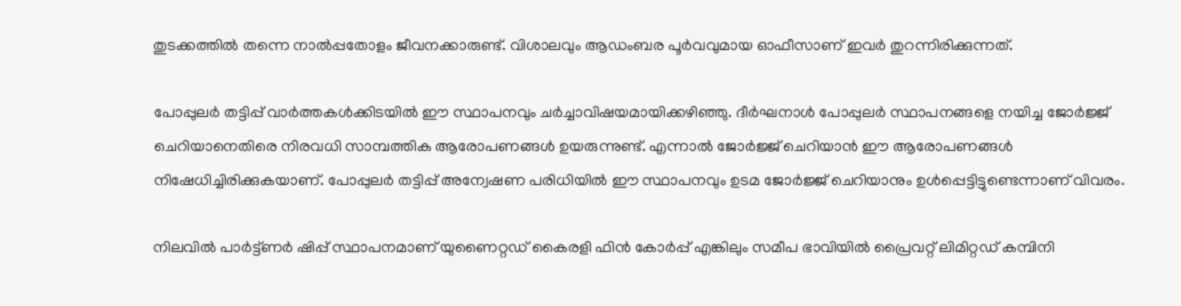തുടക്കത്തില്‍ തന്നെ നാല്‍പ്പതോളം ജീവനക്കാരുണ്ട്. വിശാലവും ആഡംബര പൂര്‍വവുമായ ഓഫീസാണ് ഇവര്‍ തുറന്നിരിക്കുന്നത്.

പോപ്പുലര്‍ തട്ടിപ്പ് വാര്‍ത്തകള്‍ക്കിടയില്‍ ഈ സ്ഥാപനവും ചര്‍ച്ചാവിഷയമായിക്കഴിഞ്ഞു. ദീര്‍ഘനാള്‍ പോപ്പുലര്‍ സ്ഥാപനങ്ങളെ നയിച്ച ജോര്‍ജ്ജ് ചെറിയാനെതിരെ നിരവധി സാമ്പത്തിക ആരോപണങ്ങള്‍ ഉയരുന്നുണ്ട്. എന്നാല്‍ ജോര്‍ജ്ജ് ചെറിയാന്‍ ഈ ആരോപണങ്ങള്‍ നിഷേധിച്ചിരിക്കുകയാണ്. പോപ്പുലര്‍ തട്ടിപ്പ് അന്വേഷണ പരിധിയില്‍ ഈ സ്ഥാപനവും ഉടമ ജോര്‍ജ്ജ് ചെറിയാനും ഉള്‍പ്പെട്ടിട്ടുണ്ടെന്നാണ് വിവരം.

നിലവില്‍ പാര്‍ട്ട്ണര്‍ ഷിപ്പ്‌ സ്ഥാപനമാണ്‌ യുണൈറ്റഡ് കൈരളി ഫിൻ കോർപ്പ് എങ്കിലും സമീപ ഭാവിയില്‍ പ്രൈവറ്റ് ലിമിറ്റഡ് കമ്പിനി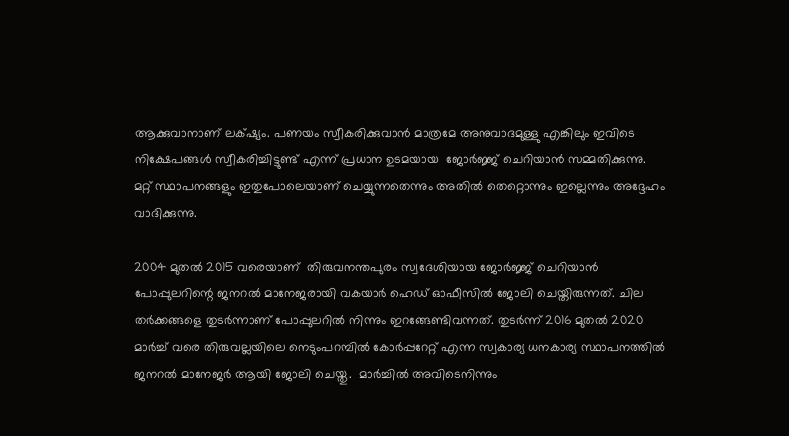ആക്കുവാനാണ് ലക്‌ഷ്യം. പണയം സ്വീകരിക്കുവാന്‍ മാത്രമേ അനുവാദമുള്ളു എങ്കിലും ഇവിടെ നിക്ഷേപങ്ങള്‍ സ്വീകരിച്ചിട്ടുണ്ട് എന്ന് പ്രധാന ഉടമയായ  ജോർജ്ജ് ചെറിയാൻ സമ്മതിക്കുന്നു. മറ്റ് സ്ഥാപനങ്ങളും ഇതുപോലെയാണ് ചെയ്യുന്നതെന്നും അതില്‍ തെറ്റൊന്നും ഇല്ലെന്നും അദ്ദേഹം വാദിക്കുന്നു.

2004 മുതല്‍ 2015 വരെയാണ്  തിരുവനന്തപുരം സ്വദേശിയായ ജോര്‍ജ്ജ് ചെറിയാന്‍ പോപ്പുലറിന്റെ ജനറല്‍ മാനേജരായി വകയാര്‍ ഹെഡ് ഓഫീസില്‍ ജോലി ചെയ്തിരുന്നത്. ചില തര്‍ക്കങ്ങളെ തുടര്‍ന്നാണ്‌ പോപ്പുലറില്‍ നിന്നും ഇറങ്ങേണ്ടിവന്നത്. തുടര്‍ന്ന് 2016 മുതല്‍ 2020 മാര്‍ച്ച് വരെ തിരുവല്ലയിലെ നെടുംപറമ്പില്‍ കോർപ്പറേറ്റ് എന്ന സ്വകാര്യ ധനകാര്യ സ്ഥാപനത്തിൽ ജനറല്‍ മാനേജര്‍ ആയി ജോലി ചെയ്തു.  മാര്‍ച്ചില്‍ അവിടെനിന്നും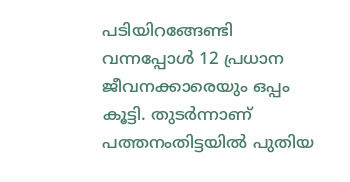പടിയിറങ്ങേണ്ടി വന്നപ്പോള്‍ 12 പ്രധാന ജീവനക്കാരെയും ഒപ്പം കൂട്ടി. തുടര്‍ന്നാണ് പത്തനംതിട്ടയില്‍ പുതിയ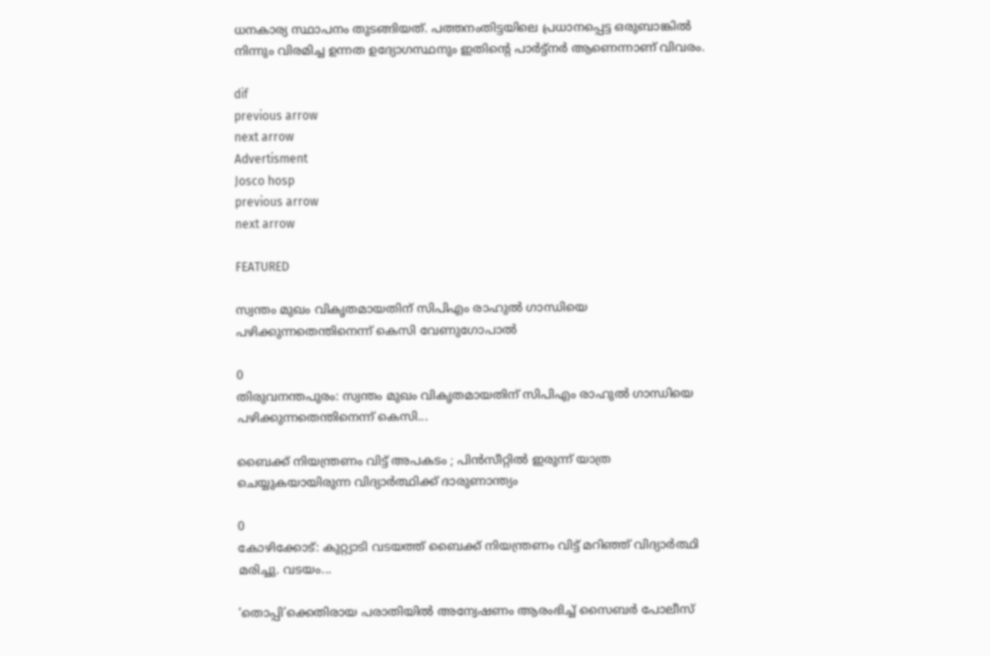ധനകാര്യ സ്ഥാപനം തുടങ്ങിയത്. പത്തനംതിട്ടയിലെ പ്രധാനപ്പെട്ട ഒരുബാങ്കില്‍ നിന്നും വിരമിച്ച ഉന്നത ഉദ്യോഗസ്ഥനും ഇതിന്റെ പാര്‍ട്ട്നര്‍ ആണെന്നാണ്‌ വിവരം.

dif
previous arrow
next arrow
Advertisment
Josco hosp
previous arrow
next arrow

FEATURED

സ്വന്തം മുഖം വികൃതമായതിന് സിപിഎം രാഹുൽ ഗാന്ധിയെ പഴിക്കുന്നതെന്തിനെന്ന് കെസി വേണുഗോപാൽ

0
തിരുവനന്തപുരം: സ്വന്തം മുഖം വികൃതമായതിന് സിപിഎം രാഹുൽ ഗാന്ധിയെ പഴിക്കുന്നതെന്തിനെന്ന് കെസി...

ബൈക്ക് നിയന്ത്രണം വിട്ട് അപകടം ; പിൻസീറ്റിൽ ഇരുന്ന് യാത്ര ചെയ്യുകയായിരുന്ന വിദ്യാർത്ഥിക്ക് ദാരുണാന്ത്യം

0
കോഴിക്കോട്: കുറ്റ്യാടി വടയത്ത് ബൈക്ക് നിയന്ത്രണം വിട്ട് മറിഞ്ഞ് വിദ്യാർത്ഥി മരിച്ചു. വടയം...

‘തൊപ്പി’ക്കെതിരായ പരാതിയില്‍ അന്വേഷണം ആരംഭിച്ച് സൈബര്‍ പോലീസ്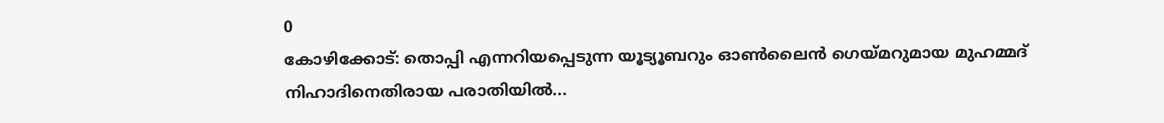0
കോഴിക്കോട്: തൊപ്പി എന്നറിയപ്പെടുന്ന യൂട്യൂബറും ഓണ്‍ലൈന്‍ ഗെയ്മറുമായ മുഹമ്മദ് നിഹാദിനെതിരായ പരാതിയില്‍...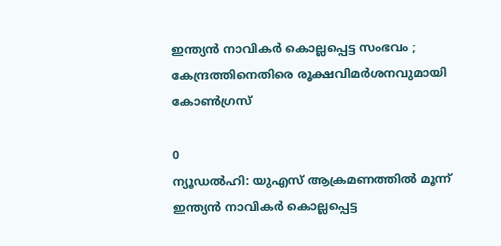ഇന്ത്യന്‍ നാവികര്‍ കൊല്ലപ്പെട്ട സംഭവം ; കേന്ദ്രത്തിനെതിരെ രൂക്ഷവിമർശനവുമായി കോണ്‍ഗ്രസ്

0
ന്യൂഡല്‍ഹി: യുഎസ് ആക്രമണത്തില്‍ മൂന്ന് ഇന്ത്യന്‍ നാവികര്‍ കൊല്ലപ്പെട്ട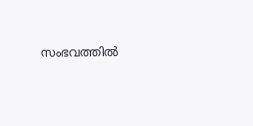സംഭവത്തില്‍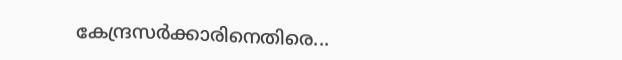കേന്ദ്രസര്‍ക്കാരിനെതിരെ...